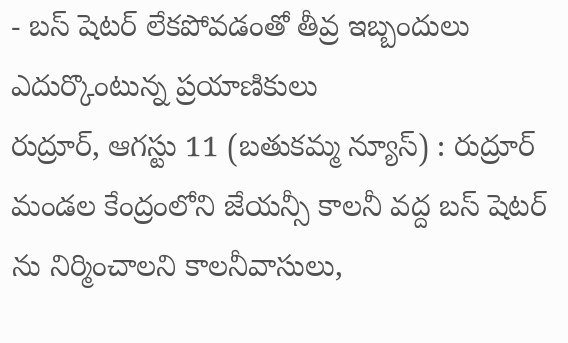- బస్ షెటర్ లేకపోవడంతో తీవ్ర ఇబ్బందులు ఎదుర్కొంటున్న ప్రయాణికులు
రుద్రూర్, ఆగస్టు 11 (బతుకమ్మ న్యూస్) : రుద్రూర్ మండల కేంద్రంలోని జేయన్సీ కాలనీ వద్ద బస్ షెటర్ ను నిర్మించాలని కాలనీవాసులు,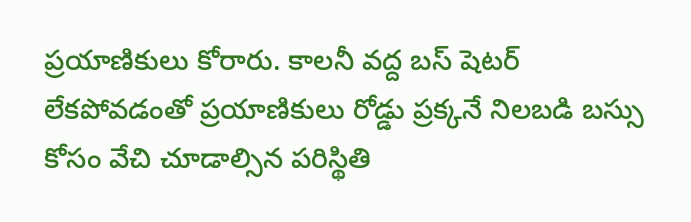ప్రయాణికులు కోరారు. కాలనీ వద్ద బస్ షెటర్ లేకపోవడంతో ప్రయాణికులు రోడ్డు ప్రక్కనే నిలబడి బస్సు కోసం వేచి చూడాల్సిన పరిస్థితి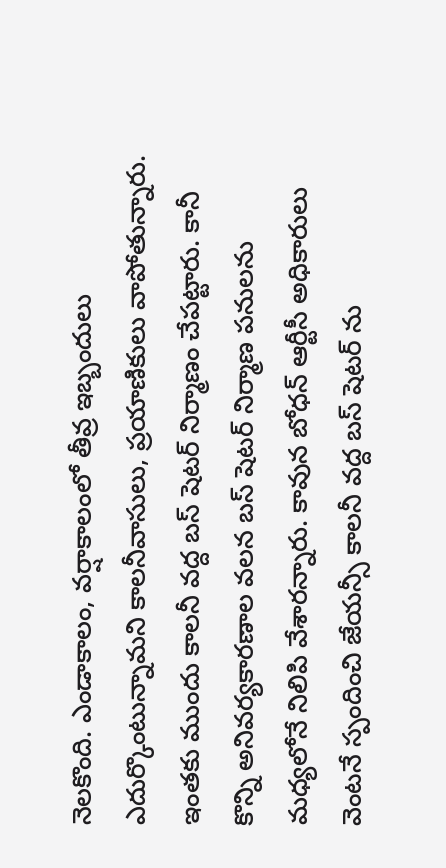నెలకొంది. ఎండాకాలం, వర్షాకాలంలో తీవ్ర ఇబ్బందులు ఎదుర్కొంటున్నామని కాలనీవాసులు, ప్రయాణికులు వాపోతున్నారు. ఇంతకు ముందు కాలనీ వద్ద బస్ షెటర్ నిర్మాణం చేపట్టారు. కానీ కొన్ని అనివర్యకారణాల వలన బస్ షెటర్ నిర్మాణ పనులను మధ్యలోనే నిలిపి వేశారన్నారు. కావున బోధన్ ఆర్టీసీ అధికారులు వెంటనే స్పందించి జేయన్సీ కాలనీ వద్ద బస్ షెటర్ ను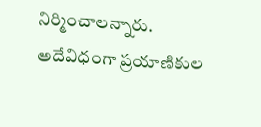నిర్మించాలన్నారు. అదేవిధంగా ప్రయాణికుల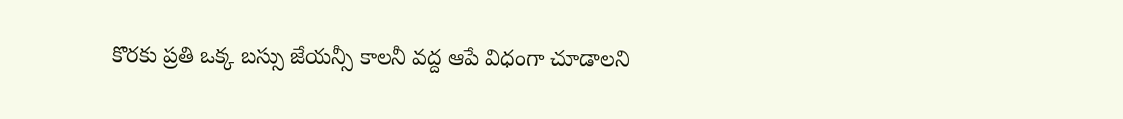కొరకు ప్రతి ఒక్క బస్సు జేయన్సీ కాలనీ వద్ద ఆపే విధంగా చూడాలని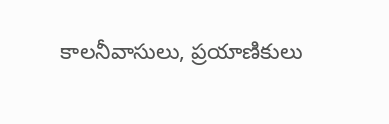కాలనీవాసులు, ప్రయాణికులు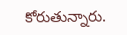కోరుతున్నారు.